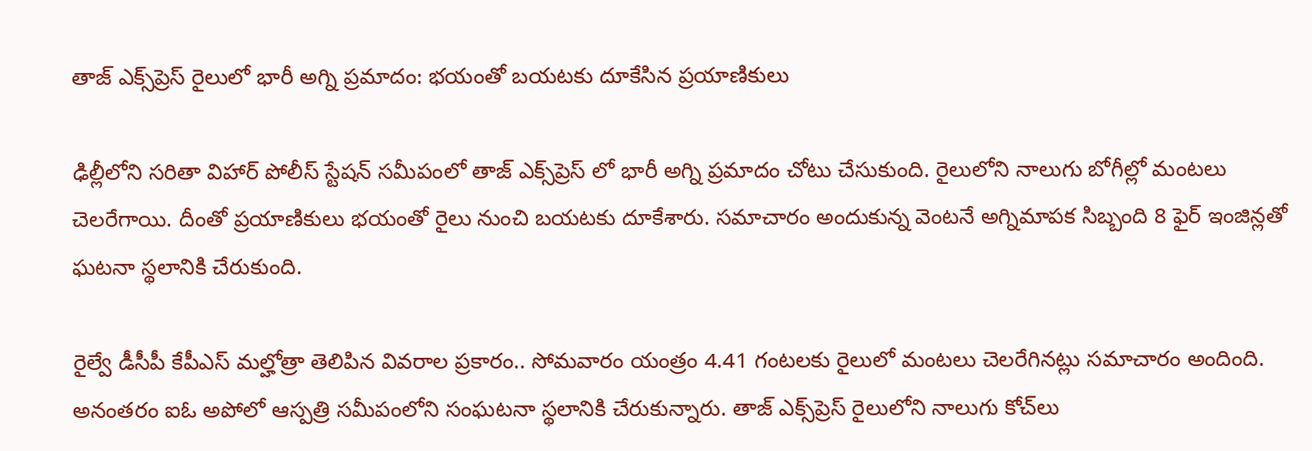తాజ్ ఎక్స్‌ప్రెస్ రైలులో భారీ అగ్ని ప్రమాదం: భయంతో బయటకు దూకేసిన ప్రయాణికులు

ఢిల్లీలోని సరితా విహార్ పోలీస్ స్టేషన్ సమీపంలో తాజ్ ఎక్స్‌ప్రెస్ లో భారీ అగ్ని ప్రమాదం చోటు చేసుకుంది. రైలులోని నాలుగు బోగీల్లో మంటలు చెలరేగాయి. దీంతో ప్రయాణికులు భయంతో రైలు నుంచి బయటకు దూకేశారు. సమాచారం అందుకున్న వెంటనే అగ్నిమాపక సిబ్బంది 8 ఫైర్ ఇంజిన్లతో ఘటనా స్థలానికి చేరుకుంది.

రైల్వే డీసీపీ కేపీఎస్ మల్హోత్రా తెలిపిన వివరాల ప్రకారం.. సోమవారం యంత్రం 4.41 గంటలకు రైలులో మంటలు చెలరేగినట్లు సమాచారం అందింది. అనంతరం ఐఓ అపోలో ఆస్పత్రి సమీపంలోని సంఘటనా స్థలానికి చేరుకున్నారు. తాజ్ ఎక్స్‌ప్రెస్ రైలులోని నాలుగు కోచ్‌లు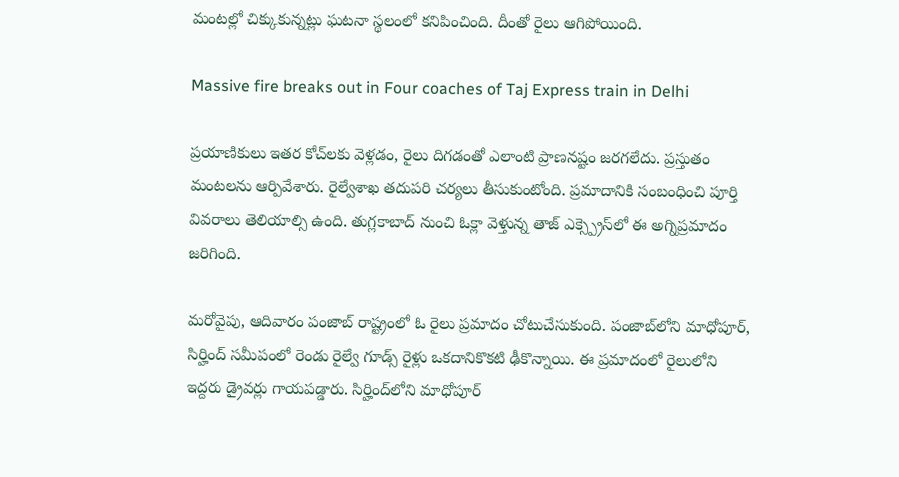మంటల్లో చిక్కుకున్నట్లు ఘటనా స్థలంలో కనిపించింది. దీంతో రైలు ఆగిపోయింది.

Massive fire breaks out in Four coaches of Taj Express train in Delhi

ప్రయాణికులు ఇతర కోచ్‌లకు వెళ్లడం, రైలు దిగడంతో ఎలాంటి ప్రాణనష్టం జరగలేదు. ప్రస్తుతం మంటలను ఆర్పివేశారు. రైల్వేశాఖ తదుపరి చర్యలు తీసుకుంటోంది. ప్రమాదానికి సంబంధించి పూర్తి వివరాలు తెలియాల్సి ఉంది. తుగ్లకాబాద్ నుంచి ఓక్లా వెళ్తున్న తాజ్ ఎక్స్ప్రెస్‌లో ఈ అగ్నిప్రమాదం జరిగింది.

మరోవైపు, ఆదివారం పంజాబ్ రాష్ట్రంలో ఓ రైలు ప్రమాదం చోటుచేసుకుంది. పంజాబ్‌లోని మాధోపూర్, సిర్హింద్ సమీపంలో రెండు రైల్వే గూడ్స్ రైళ్లు ఒకదానికొకటి ఢీకొన్నాయి. ఈ ప్రమాదంలో రైలులోని ఇద్దరు డ్రైవర్లు గాయపడ్డారు. సిర్హింద్‌లోని మాధోపూర్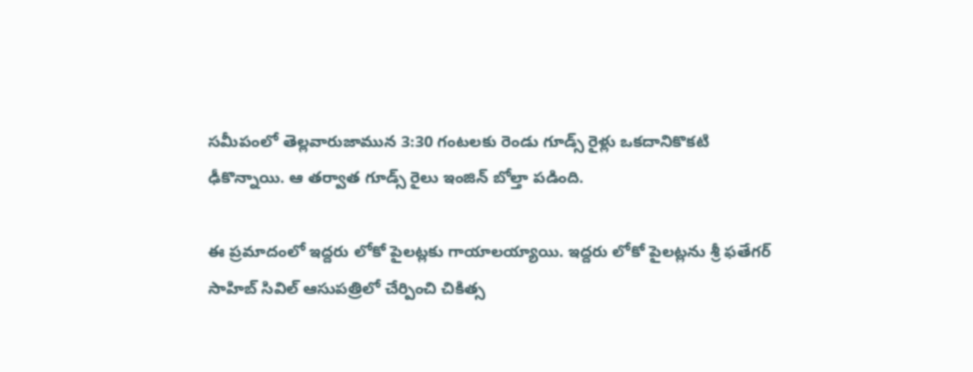సమీపంలో తెల్లవారుజామున 3:30 గంటలకు రెండు గూడ్స్ రైళ్లు ఒకదానికొకటి ఢీకొన్నాయి. ఆ తర్వాత గూడ్స్ రైలు ఇంజిన్ బోల్తా పడింది.

ఈ ప్రమాదంలో ఇద్దరు లోకో పైలట్లకు గాయాలయ్యాయి. ఇద్దరు లోకో పైలట్లను శ్రీ ఫతేగర్ సాహిబ్ సివిల్ ఆసుపత్రిలో చేర్పించి చికిత్స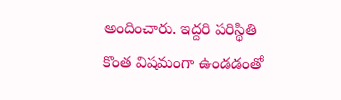అందించారు. ఇద్దరి పరిస్థితి కొంత విషమంగా ఉండడంతో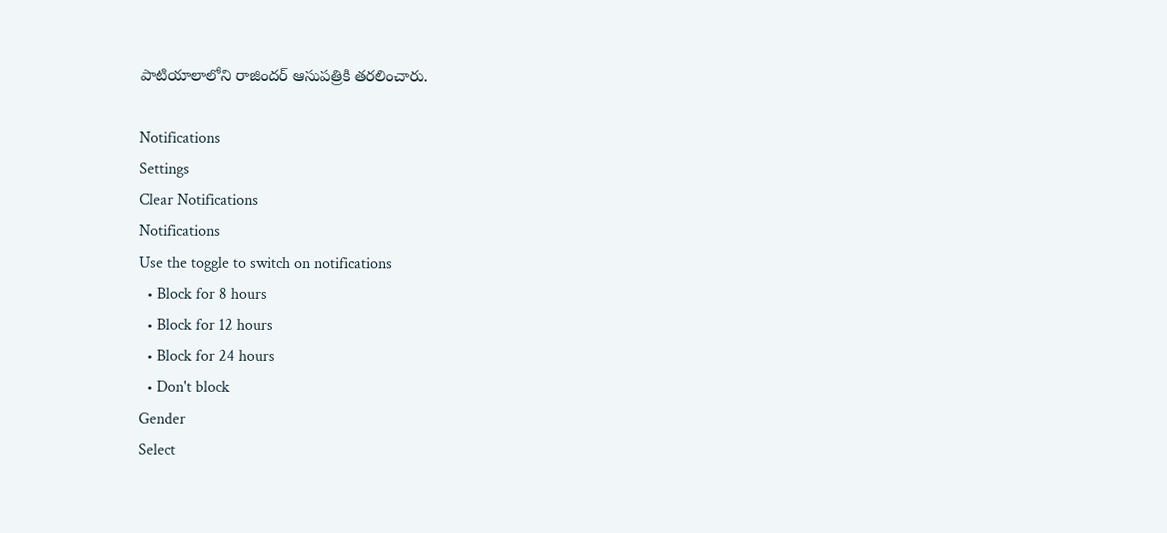పాటియాలాలోని రాజిందర్ ఆసుపత్రికి తరలించారు.

Notifications
Settings
Clear Notifications
Notifications
Use the toggle to switch on notifications
  • Block for 8 hours
  • Block for 12 hours
  • Block for 24 hours
  • Don't block
Gender
Select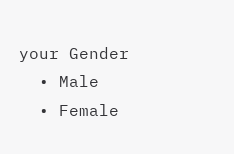your Gender
  • Male
  • Female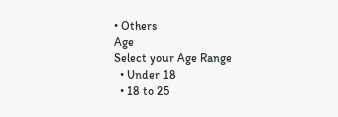• Others
Age
Select your Age Range
  • Under 18
  • 18 to 25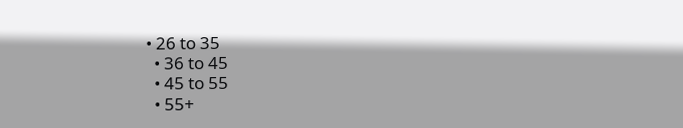• 26 to 35
  • 36 to 45
  • 45 to 55
  • 55+